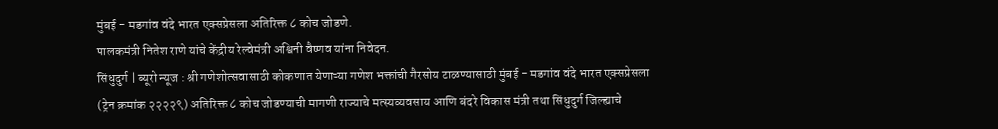मुंबई - मडगांव वंदे भारत एक्सप्रेसला अतिरिक्त ८ कोच जोडणे.
पालकमंत्री नितेश राणे यांचे केंद्रीय रेल्वेमंत्री अश्विनी वैष्णव यांना निवेदन.
सिंधुदुर्ग | ब्यूरो न्यूज : श्री गणेशोत्सवासाठी कोकणात येणाऱ्या गणेश भक्तांची गैरसोय टाळण्यासाठी मुंबई - मडगांव वंदे भारत एक्सप्रेसला (ट्रेन क्रमांक २२२२९) अतिरिक्त ८ कोच जोडण्याची मागणी राज्याचे मत्स्यव्यवसाय आणि बंदरे विकास मंत्री तथा सिंधुदुर्ग जिल्ह्याचे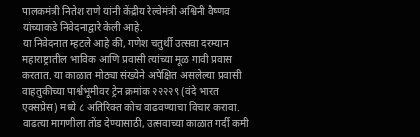पालकमंत्री नितेश राणे यांनी केंद्रीय रेल्वेमंत्री अश्विनी वैष्णव यांच्याकडे निवेदनाद्वारे केली आहे.
या निवेदनात म्हटले आहे की, गणेश चतुर्थी उत्सवा दरम्यान महाराष्ट्रातील भाविक आणि प्रवासी त्यांच्या मूळ गावी प्रवास करतात. या काळात मोठ्या संख्येने अपेक्षित असलेल्या प्रवासी वाहतुकीच्या पार्श्वभूमीवर ट्रेन क्रमांक २२२२९ (वंदे भारत एक्सप्रेस) मध्ये ८ अतिरिक्त कोच वाढवण्याचा विचार करावा. वाढत्या मागणीला तोंड देण्यासाठी, उत्सवाच्या काळात गर्दी कमी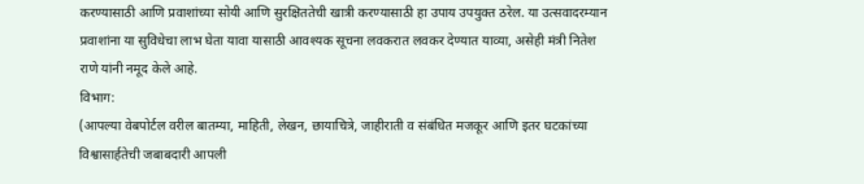करण्यासाठी आणि प्रवाशांच्या सोयी आणि सुरक्षिततेची खात्री करण्यासाठी हा उपाय उपयुक्त ठरेल. या उत्सवादरम्यान प्रवाशांना या सुविधेचा लाभ घेता यावा यासाठी आवश्यक सूचना लवकरात लवकर देण्यात याव्या, असेही मंत्री नितेश राणे यांनी नमूद केले आहे.
विभाग:
(आपल्या वेबपोर्टल वरील बातम्या, माहिती, लेखन, छायाचित्रे, जाहीराती व संबंधित मजकूर आणि इतर घटकांच्या विश्वासार्हतेची जबाबदारी आपली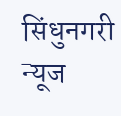सिंधुनगरी न्यूज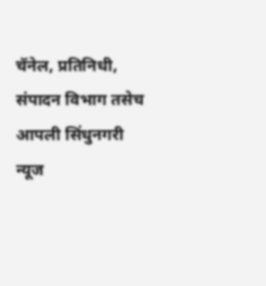चॅनेल, प्रतिनिधी, संपादन विभाग तसेच आपली सिंधुनगरी न्यूज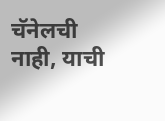चॅनेलची नाही, याची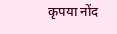कृपया नोंद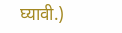घ्यावी.)